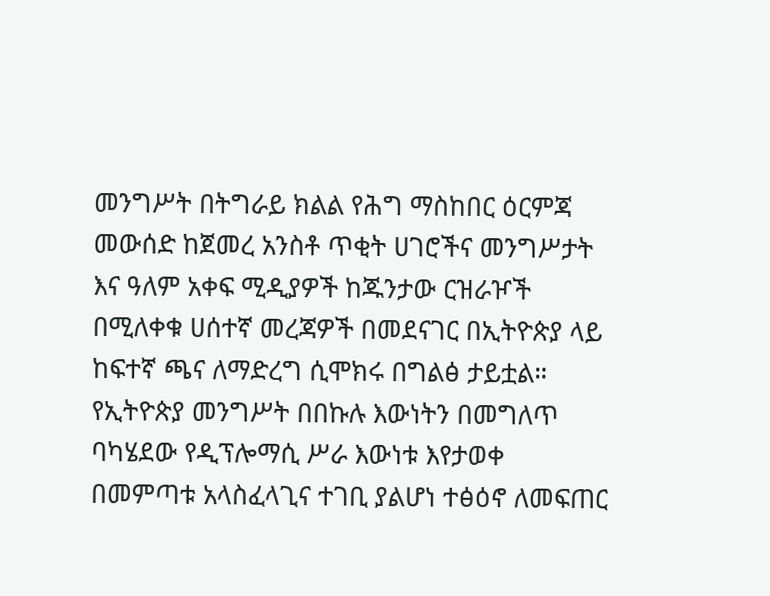መንግሥት በትግራይ ክልል የሕግ ማስከበር ዕርምጃ መውሰድ ከጀመረ አንስቶ ጥቂት ሀገሮችና መንግሥታት እና ዓለም አቀፍ ሚዲያዎች ከጁንታው ርዝራዦች በሚለቀቁ ሀሰተኛ መረጃዎች በመደናገር በኢትዮጵያ ላይ ከፍተኛ ጫና ለማድረግ ሲሞክሩ በግልፅ ታይቷል። የኢትዮጵያ መንግሥት በበኩሉ እውነትን በመግለጥ ባካሄደው የዲፕሎማሲ ሥራ እውነቱ እየታወቀ በመምጣቱ አላስፈላጊና ተገቢ ያልሆነ ተፅዕኖ ለመፍጠር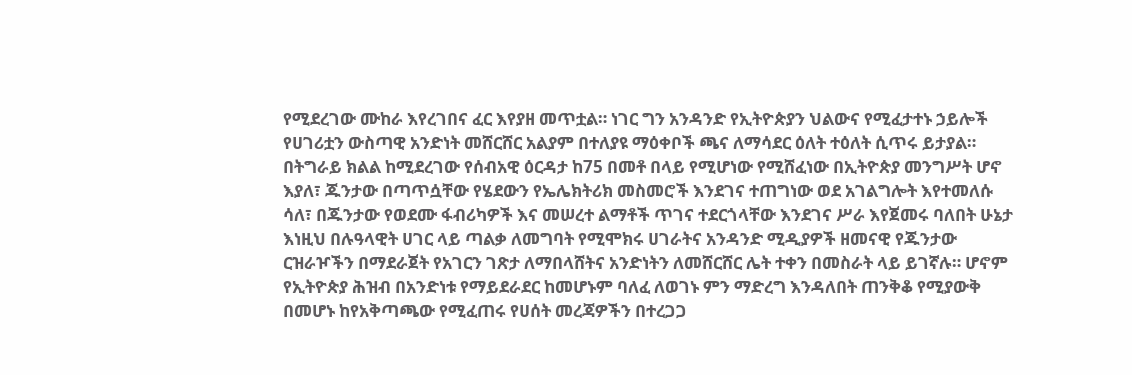የሚደረገው ሙከራ እየረገበና ፈር እየያዘ መጥቷል። ነገር ግን አንዳንድ የኢትዮጵያን ህልውና የሚፈታተኑ ኃይሎች የሀገሪቷን ውስጣዊ አንድነት መሸርሸር አልያም በተለያዩ ማዕቀቦች ጫና ለማሳደር ዕለት ተዕለት ሲጥሩ ይታያል።
በትግራይ ክልል ከሚደረገው የሰብአዊ ዕርዳታ ከ75 በመቶ በላይ የሚሆነው የሚሸፈነው በኢትዮጵያ መንግሥት ሆኖ እያለ፣ ጁንታው በጣጥሷቸው የሄደውን የኤሌክትሪክ መስመሮች እንደገና ተጠግነው ወደ አገልግሎት እየተመለሱ ሳለ፣ በጁንታው የወደሙ ፋብሪካዎች እና መሠረተ ልማቶች ጥገና ተደርጎላቸው እንደገና ሥራ እየጀመሩ ባለበት ሁኔታ እነዚህ በሉዓላዊት ሀገር ላይ ጣልቃ ለመግባት የሚሞክሩ ሀገራትና አንዳንድ ሚዲያዎች ዘመናዊ የጁንታው ርዝራዦችን በማደራጀት የአገርን ገጽታ ለማበላሸትና አንድነትን ለመሸርሸር ሌት ተቀን በመስራት ላይ ይገኛሉ። ሆኖም የኢትዮጵያ ሕዝብ በአንድነቱ የማይደራደር ከመሆኑም ባለፈ ለወገኑ ምን ማድረግ እንዳለበት ጠንቅቆ የሚያውቅ በመሆኑ ከየአቅጣጫው የሚፈጠሩ የሀሰት መረጃዎችን በተረጋጋ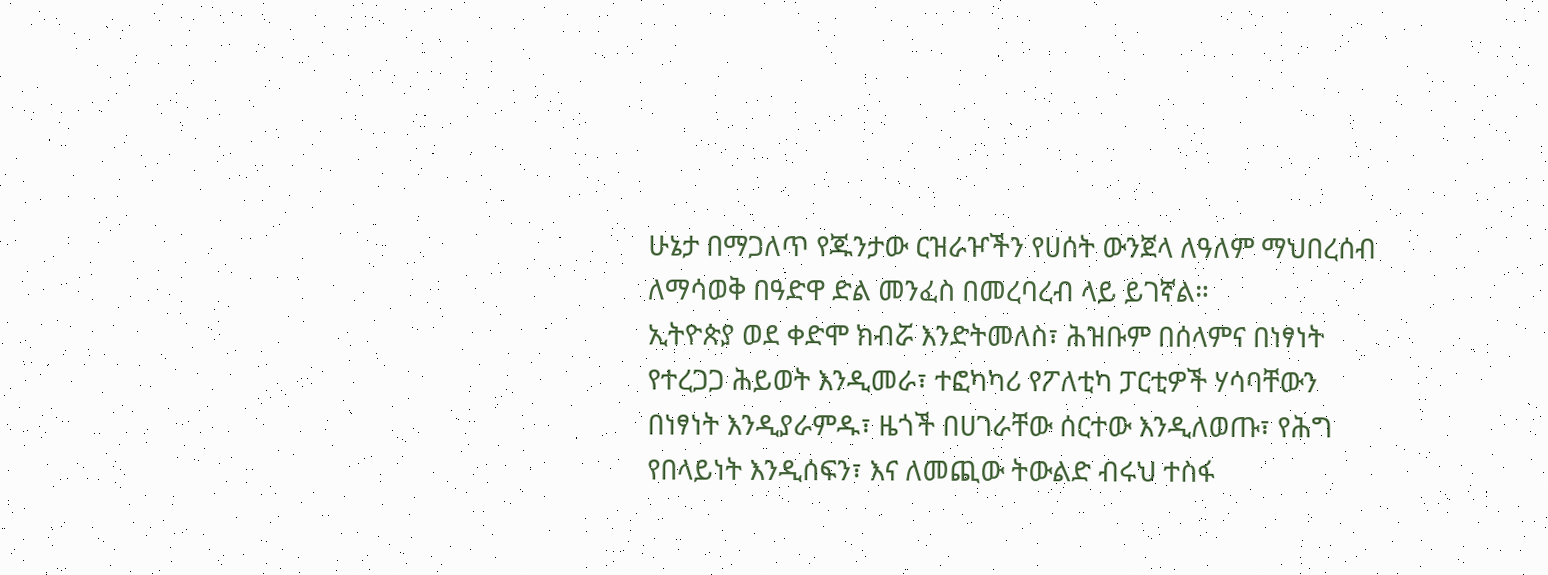ሁኔታ በማጋለጥ የጁንታው ርዝራዦችን የሀሰት ውንጀላ ለዓለም ማህበረሰብ ለማሳወቅ በዓድዋ ድል መንፈስ በመረባረብ ላይ ይገኛል።
ኢትዮጵያ ወደ ቀድሞ ክብሯ እንድትመለስ፣ ሕዝቡም በሰላምና በነፃነት የተረጋጋ ሕይወት እንዲመራ፣ ተፎካካሪ የፖለቲካ ፓርቲዎች ሃሳባቸውን በነፃነት እንዲያራምዱ፣ ዜጎች በሀገራቸው ሰርተው እንዲለወጡ፣ የሕግ የበላይነት እንዲሰፍን፣ እና ለመጪው ትውልድ ብሩህ ተስፋ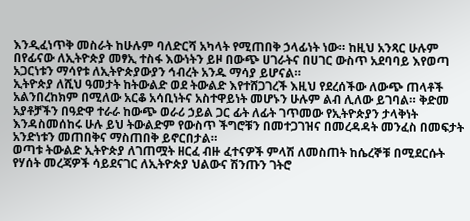እንዲፈነጥቅ መስራት ከሁሉም ባለድርሻ አካላት የሚጠበቅ ኃላፊነት ነው። ከዚህ አንጻር ሁሉም በየፊናው ለኢትዮጵያ መፃኢ ተስፋ እውነትን ይዞ በውጭ ሀገራትና በሀገር ውስጥ አደባባይ እየወጣ አጋርነቱን ማሳየቱ ለኢትዮጵያውያን ኅብረት አንዱ ማሳያ ይሆናል።
ኢትዮጵያ ለሺህ ዓመታት ከትውልድ ወደ ትውልድ እየተሸጋገረች እዚህ የደረሰችው ለውጭ ጠላቶች አልንበረከክም በሚለው አርቆ አሳቢነትና አስተዋይነት መሆኑን ሁሉም ልብ ሊለው ይገባል። ቅድመ አያቶቻችን በዓድዋ ተራራ ከውጭ ወራሪ ኃይል ጋር ፊት ለፊት ገጥመው የኢትዮጵያን ታላቅነት እንዳስመሰከሩ ሁሉ ይህ ትውልድም የውስጥ ችግሮቹን በመተጋገዝና በመረዳዳት መንፈስ በመፍታት አንድነቱን መጠበቅና ማስጠበቅ ይኖርበታል።
ወጣቱ ትውልድ ኢትዮጵያ ለገጠሟት ዘርፈ ብዙ ፈተናዎች ምላሽ ለመስጠት ከሴረኞቹ በሚደርሱት የሃሰት መረጃዎች ሳይደናገር ለኢትዮጵያ ህልውና ሽንጡን ገትሮ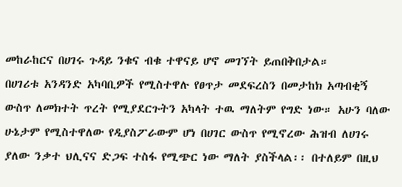መከራከርና በሀገሩ ጉዳይ ንቁና ብቁ ተዋናይ ሆኖ መገኘት ይጠበቅበታል።
በሀገሪቱ አንዳንድ አካባቢዎች የሚስተዋሉ የፀጥታ መደፍረስን በመታከክ አጣብቂኝ ውስጥ ለመክተት ጥረት የሚያደርጉትን አካላት ተዉ ማለትም የግድ ነው። አሁን ባለው ሁኔታም የሚስተዋለው የዲያስፖራውም ሆነ በሀገር ውስጥ የሚኖረው ሕዝብ ለሀገሩ ያለው ንቃተ ህሊናና ድጋፍ ተስፋ የሚጭር ነው ማለት ያስችላል፡፡ በተለይም በዚህ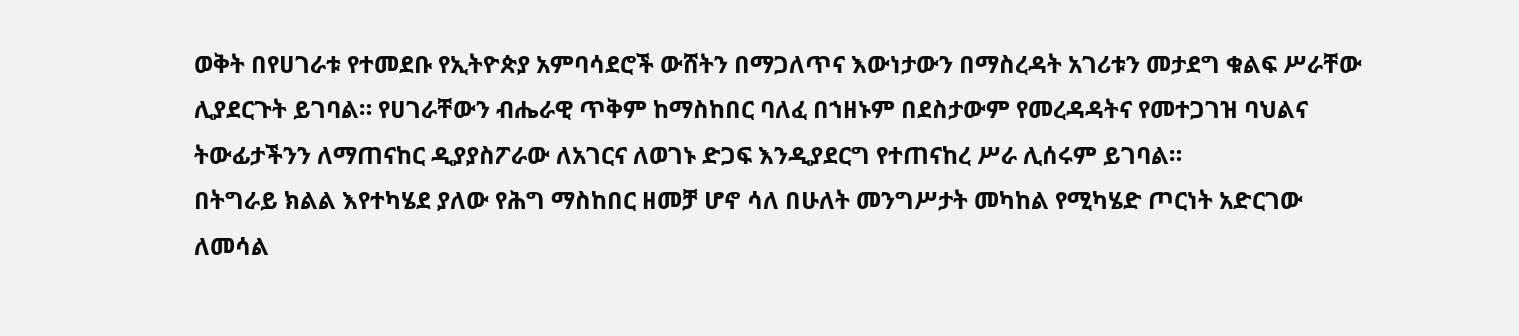ወቅት በየሀገራቱ የተመደቡ የኢትዮጵያ አምባሳደሮች ውሸትን በማጋለጥና እውነታውን በማስረዳት አገሪቱን መታደግ ቁልፍ ሥራቸው ሊያደርጉት ይገባል። የሀገራቸውን ብሔራዊ ጥቅም ከማስከበር ባለፈ በኀዘኑም በደስታውም የመረዳዳትና የመተጋገዝ ባህልና ትውፊታችንን ለማጠናከር ዲያያስፖራው ለአገርና ለወገኑ ድጋፍ እንዲያደርግ የተጠናከረ ሥራ ሊሰሩም ይገባል።
በትግራይ ክልል እየተካሄደ ያለው የሕግ ማስከበር ዘመቻ ሆኖ ሳለ በሁለት መንግሥታት መካከል የሚካሄድ ጦርነት አድርገው ለመሳል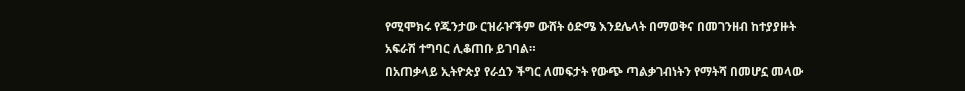የሚሞክሩ የጁንታው ርዝራዦችም ውሸት ዕድሜ እንደሌላት በማወቅና በመገንዘብ ከተያያዙት አፍራሽ ተግባር ሊቆጠቡ ይገባል።
በአጠቃላይ ኢትዮጵያ የራሷን ችግር ለመፍታት የውጭ ጣልቃገብነትን የማትሻ በመሆኗ መላው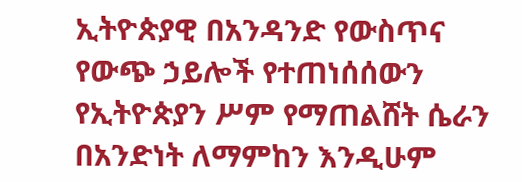ኢትዮጵያዊ በአንዳንድ የውስጥና የውጭ ኃይሎች የተጠነሰሰውን የኢትዮጵያን ሥም የማጠልሸት ሴራን በአንድነት ለማምከን እንዲሁም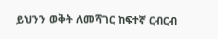ይህንን ወቅት ለመሻገር ከፍተኛ ርብርብ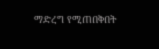ማድረግ የሚጠበቅበት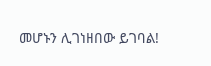መሆኑን ሊገነዘበው ይገባል!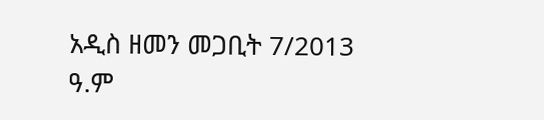አዲስ ዘመን መጋቢት 7/2013 ዓ.ም